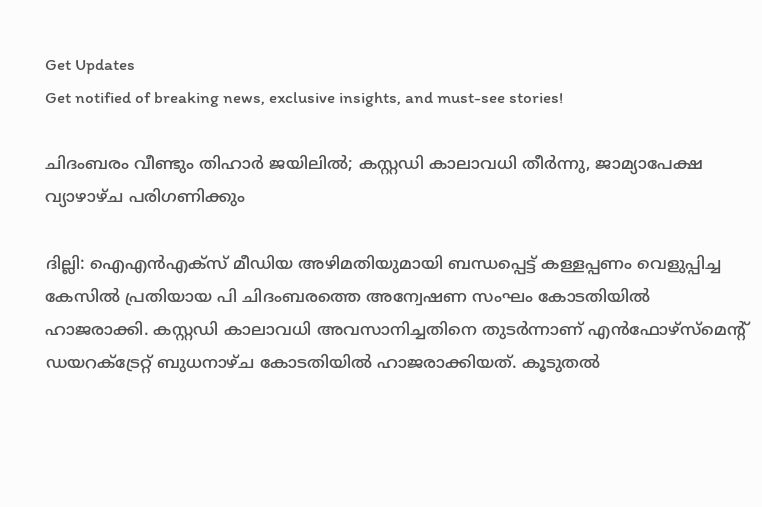Get Updates
Get notified of breaking news, exclusive insights, and must-see stories!

ചിദംബരം വീണ്ടും തിഹാര്‍ ജയിലില്‍; കസ്റ്റഡി കാലാവധി തീര്‍ന്നു, ജാമ്യാപേക്ഷ വ്യാഴാഴ്ച പരിഗണിക്കും

ദില്ലി: ഐഎന്‍എക്‌സ് മീഡിയ അഴിമതിയുമായി ബന്ധപ്പെട്ട് കള്ളപ്പണം വെളുപ്പിച്ച കേസില്‍ പ്രതിയായ പി ചിദംബരത്തെ അന്വേഷണ സംഘം കോടതിയില്‍ ഹാജരാക്കി. കസ്റ്റഡി കാലാവധി അവസാനിച്ചതിനെ തുടര്‍ന്നാണ് എന്‍ഫോഴ്‌സ്‌മെന്റ് ഡയറക്ട്രേറ്റ് ബുധനാഴ്ച കോടതിയില്‍ ഹാജരാക്കിയത്. കൂടുതല്‍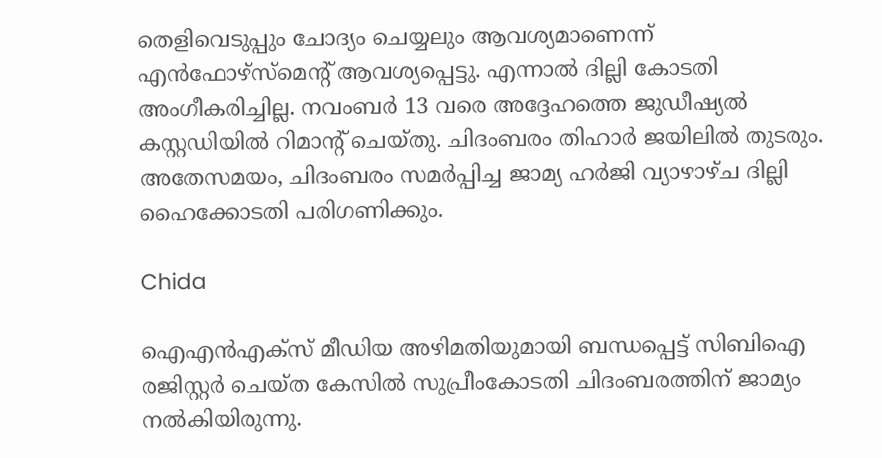തെളിവെടുപ്പും ചോദ്യം ചെയ്യലും ആവശ്യമാണെന്ന് എന്‍ഫോഴ്‌സ്‌മെന്റ് ആവശ്യപ്പെട്ടു. എന്നാല്‍ ദില്ലി കോടതി അംഗീകരിച്ചില്ല. നവംബര്‍ 13 വരെ അദ്ദേഹത്തെ ജുഡീഷ്യല്‍ കസ്റ്റഡിയില്‍ റിമാന്റ് ചെയ്തു. ചിദംബരം തിഹാര്‍ ജയിലില്‍ തുടരും. അതേസമയം, ചിദംബരം സമര്‍പ്പിച്ച ജാമ്യ ഹര്‍ജി വ്യാഴാഴ്ച ദില്ലി ഹൈക്കോടതി പരിഗണിക്കും.

Chida

ഐഎന്‍എക്‌സ് മീഡിയ അഴിമതിയുമായി ബന്ധപ്പെട്ട് സിബിഐ രജിസ്റ്റര്‍ ചെയ്ത കേസില്‍ സുപ്രീംകോടതി ചിദംബരത്തിന് ജാമ്യം നല്‍കിയിരുന്നു.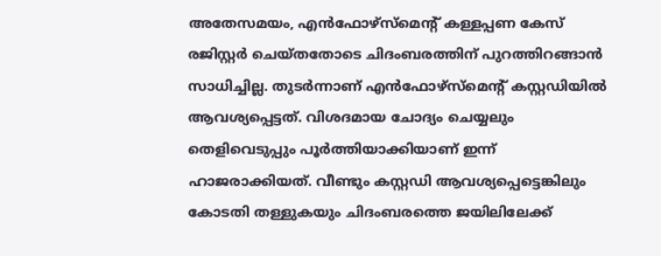അതേസമയം, എന്‍ഫോഴ്‌സ്‌മെന്റ് കള്ളപ്പണ കേസ് രജിസ്റ്റര്‍ ചെയ്തതോടെ ചിദംബരത്തിന് പുറത്തിറങ്ങാന്‍ സാധിച്ചില്ല. തുടര്‍ന്നാണ് എന്‍ഫോഴ്‌സ്‌മെന്റ് കസ്റ്റഡിയില്‍ ആവശ്യപ്പെട്ടത്. വിശദമായ ചോദ്യം ചെയ്യലും തെളിവെടുപ്പും പൂര്‍ത്തിയാക്കിയാണ് ഇന്ന് ഹാജരാക്കിയത്. വീണ്ടും കസ്റ്റഡി ആവശ്യപ്പെട്ടെങ്കിലും കോടതി തള്ളുകയും ചിദംബരത്തെ ജയിലിലേക്ക്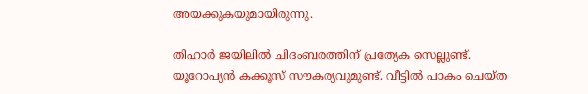അയക്കുകയുമായിരുന്നു.

തിഹാര്‍ ജയിലില്‍ ചിദംബരത്തിന് പ്രത്യേക സെല്ലുണ്ട്. യൂറോപ്യന്‍ കക്കൂസ് സൗകര്യവുമുണ്ട്. വീട്ടില്‍ പാകം ചെയ്ത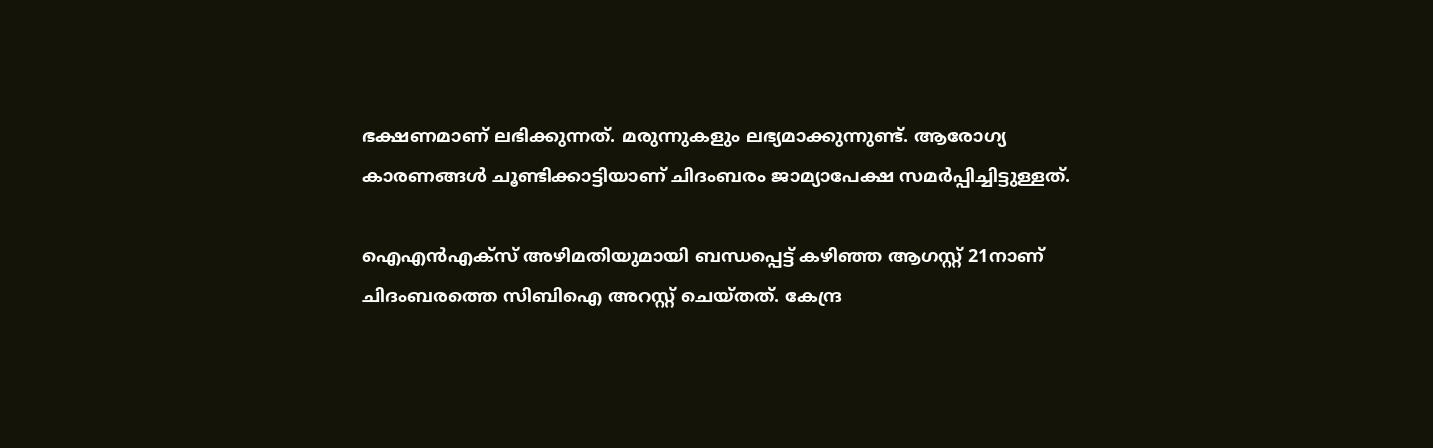ഭക്ഷണമാണ് ലഭിക്കുന്നത്. മരുന്നുകളും ലഭ്യമാക്കുന്നുണ്ട്. ആരോഗ്യ കാരണങ്ങള്‍ ചൂണ്ടിക്കാട്ടിയാണ് ചിദംബരം ജാമ്യാപേക്ഷ സമര്‍പ്പിച്ചിട്ടുള്ളത്.

ഐഎന്‍എക്‌സ് അഴിമതിയുമായി ബന്ധപ്പെട്ട് കഴിഞ്ഞ ആഗസ്റ്റ് 21നാണ് ചിദംബരത്തെ സിബിഐ അറസ്റ്റ് ചെയ്തത്. കേന്ദ്ര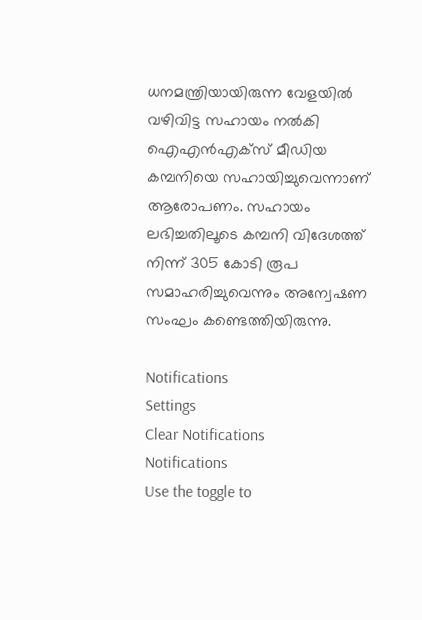ധനമന്ത്രിയായിരുന്ന വേളയില്‍ വഴിവിട്ട സഹായം നല്‍കി ഐഎന്‍എക്‌സ് മീഡിയ കമ്പനിയെ സഹായിച്ചുവെന്നാണ് ആരോപണം. സഹായം ലഭിച്ചതിലൂടെ കമ്പനി വിദേശത്ത് നിന്ന് 305 കോടി രൂപ സമാഹരിച്ചുവെന്നും അന്വേഷണ സംഘം കണ്ടെത്തിയിരുന്നു.

Notifications
Settings
Clear Notifications
Notifications
Use the toggle to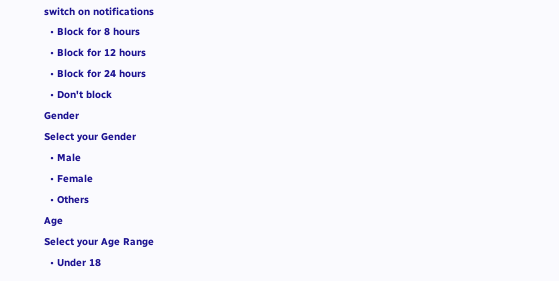switch on notifications
  • Block for 8 hours
  • Block for 12 hours
  • Block for 24 hours
  • Don't block
Gender
Select your Gender
  • Male
  • Female
  • Others
Age
Select your Age Range
  • Under 18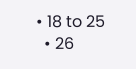• 18 to 25
  • 26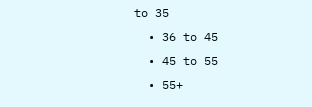to 35
  • 36 to 45
  • 45 to 55
  • 55+